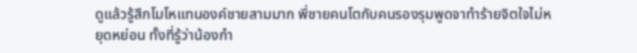ดูแล้วรู้สึกโมโหแทนองค์ชายสามมาก พี่ชายคนโตกับคนรองรุมพูดจาทำร้ายจิตใจไม่หยุดหย่อน ทั้งที่รู้ว่าน้องกำ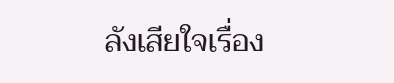ลังเสียใจเรื่อง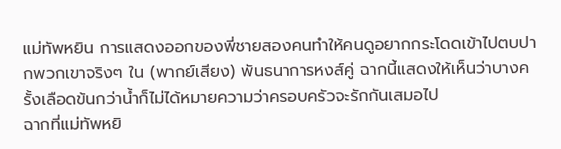แม่ทัพหยิน การแสดงออกของพี่ชายสองคนทำให้คนดูอยากกระโดดเข้าไปตบปากพวกเขาจริงๆ ใน (พากย์เสียง) พันธนาการหงส์คู่ ฉากนี้แสดงให้เห็นว่าบางครั้งเลือดข้นกว่าน้ำก็ไม่ได้หมายความว่าครอบครัวจะรักกันเสมอไป
ฉากที่แม่ทัพหยิ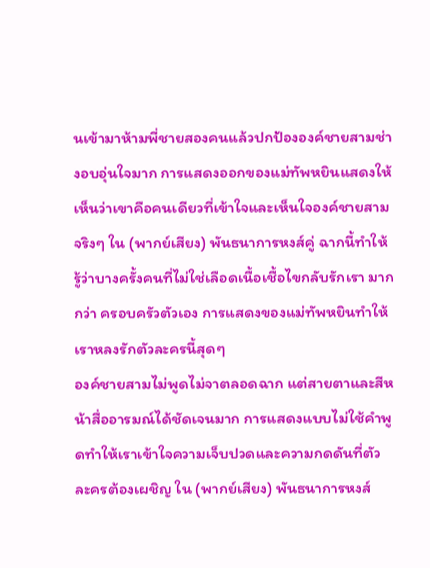นเข้ามาห้ามพี่ชายสองคนแล้วปกป้ององค์ชายสามช่างอบอุ่นใจมาก การแสดงออกของแม่ทัพหยินแสดงให้เห็นว่าเขาคือคนเดียวที่เข้าใจและเห็นใจองค์ชายสามจริงๆ ใน (พากย์เสียง) พันธนาการหงส์คู่ ฉากนี้ทำให้รู้ว่าบางครั้งคนที่ไม่ใช่เลือดเนื้อเชื้อไขกลับรักเรา มากกว่า ครอบครัวตัวเอง การแสดงของแม่ทัพหยินทำให้เราหลงรักตัวละครนี้สุดๆ
องค์ชายสามไม่พูดไม่จาตลอดฉาก แต่สายตาและสีหน้าสื่ออารมณ์ได้ชัดเจนมาก การแสดงแบบไม่ใช้คำพูดทำให้เราเข้าใจความเจ็บปวดและความกดดันที่ตัวละครต้องเผชิญ ใน (พากย์เสียง) พันธนาการหงส์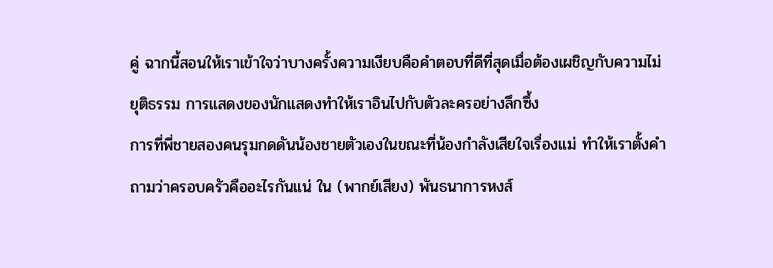คู่ ฉากนี้สอนให้เราเข้าใจว่าบางครั้งความเงียบคือคำตอบที่ดีที่สุดเมื่อต้องเผชิญกับความไม่ยุติธรรม การแสดงของนักแสดงทำให้เราอินไปกับตัวละครอย่างลึกซึ้ง
การที่พี่ชายสองคนรุมกดดันน้องชายตัวเองในขณะที่น้องกำลังเสียใจเรื่องแม่ ทำให้เราตั้งคำถามว่าครอบครัวคืออะไรกันแน่ ใน (พากย์เสียง) พันธนาการหงส์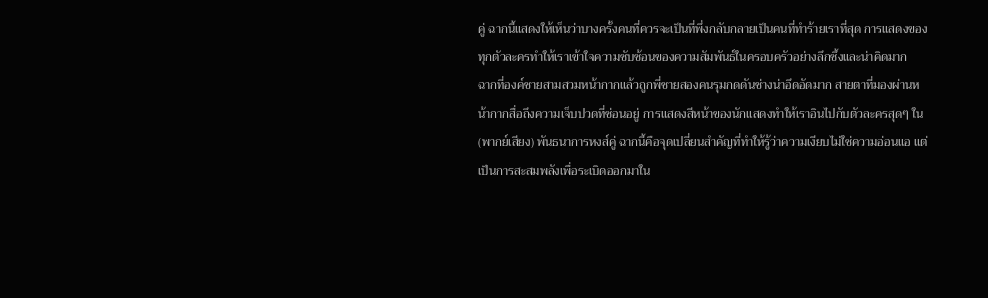คู่ ฉากนี้แสดงให้เห็นว่าบางครั้งคนที่ควรจะเป็นที่พึ่งกลับกลายเป็นคนที่ทำร้ายเราที่สุด การแสดงของทุกตัวละครทำให้เราเข้าใจความซับซ้อนของความสัมพันธ์ในครอบครัวอย่างลึกซึ้งและน่าคิดมาก
ฉากที่องค์ชายสามสวมหน้ากากแล้วถูกพี่ชายสองคนรุมกดดันช่างน่าอึดอัดมาก สายตาที่มองผ่านหน้ากากสื่อถึงความเจ็บปวดที่ซ่อนอยู่ การแสดงสีหน้าของนักแสดงทำให้เราอินไปกับตัวละครสุดๆ ใน (พากย์เสียง) พันธนาการหงส์คู่ ฉากนี้คือจุดเปลี่ยนสำคัญที่ทำให้รู้ว่าความเงียบไม่ใช่ความอ่อนแอ แต่เป็นการสะสมพลังเพื่อระเบิดออกมาใน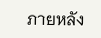ภายหลัง